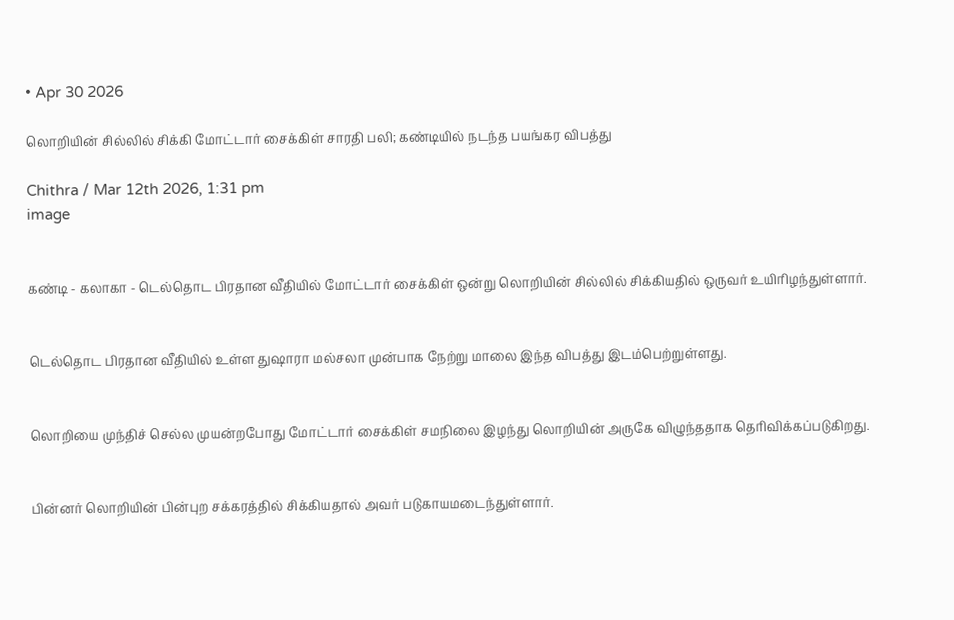• Apr 30 2026

லொறியின் சில்லில் சிக்கி மோட்டார் சைக்கிள் சாரதி பலி; கண்டியில் நடந்த பயங்கர விபத்து

Chithra / Mar 12th 2026, 1:31 pm
image


கண்டி - கலாகா - டெல்தொட பிரதான வீதியில் மோட்டார் சைக்கிள் ஒன்று லொறியின் சில்லில் சிக்கியதில் ஒருவர் உயிரிழந்துள்ளார்.


டெல்தொட பிரதான வீதியில் உள்ள துஷாரா மல்சலா முன்பாக நேற்று மாலை இந்த விபத்து இடம்பெற்றுள்ளது.


லொறியை முந்திச் செல்ல முயன்றபோது மோட்டார் சைக்கிள் சமநிலை இழந்து லொறியின் அருகே விழுந்ததாக தெரிவிக்கப்படுகிறது.


பின்னர் லொறியின் பின்புற சக்கரத்தில் சிக்கியதால் அவர் படுகாயமடைந்துள்ளார்.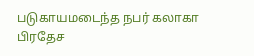படுகாயமடைந்த நபர் கலாகா பிரதேச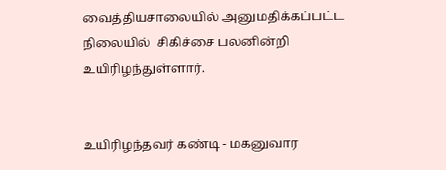வைத்தியசாலையில் அனுமதிக்கப்பட்ட நிலையில்  சிகிச்சை பலனின்றி உயிரிழந்துள்ளார்.


உயிரிழந்தவர் கண்டி - மகனுவார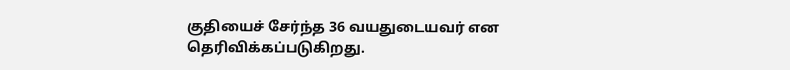குதியைச் சேர்ந்த 36 வயதுடையவர் என தெரிவிக்கப்படுகிறது.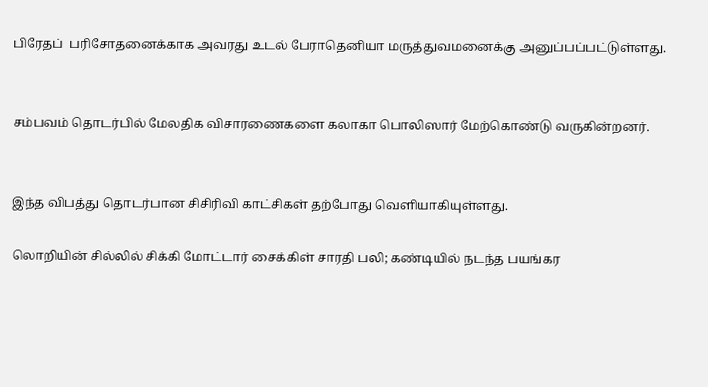பிரேதப்  பரிசோதனைக்காக அவரது உடல் பேராதெனியா மருத்துவமனைக்கு அனுப்பப்பட்டுள்ளது.


சம்பவம் தொடர்பில் மேலதிக விசாரணைகளை கலாகா பொலிஸார் மேற்கொண்டு வருகின்றனர்.


இந்த விபத்து தொடர்பான சிசிரிவி காட்சிகள் தற்போது வெளியாகியுள்ளது.

லொறியின் சில்லில் சிக்கி மோட்டார் சைக்கிள் சாரதி பலி; கண்டியில் நடந்த பயங்கர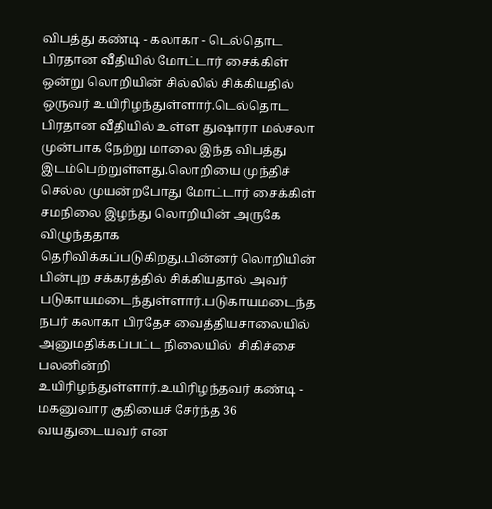விபத்து கண்டி - கலாகா - டெல்தொட பிரதான வீதியில் மோட்டார் சைக்கிள் ஒன்று லொறியின் சில்லில் சிக்கியதில் ஒருவர் உயிரிழந்துள்ளார்.டெல்தொட பிரதான வீதியில் உள்ள துஷாரா மல்சலா முன்பாக நேற்று மாலை இந்த விபத்து இடம்பெற்றுள்ளது.லொறியை முந்திச் செல்ல முயன்றபோது மோட்டார் சைக்கிள் சமநிலை இழந்து லொறியின் அருகே விழுந்ததாக தெரிவிக்கப்படுகிறது.பின்னர் லொறியின் பின்புற சக்கரத்தில் சிக்கியதால் அவர் படுகாயமடைந்துள்ளார்.படுகாயமடைந்த நபர் கலாகா பிரதேச வைத்தியசாலையில் அனுமதிக்கப்பட்ட நிலையில்  சிகிச்சை பலனின்றி உயிரிழந்துள்ளார்.உயிரிழந்தவர் கண்டி - மகனுவார குதியைச் சேர்ந்த 36 வயதுடையவர் என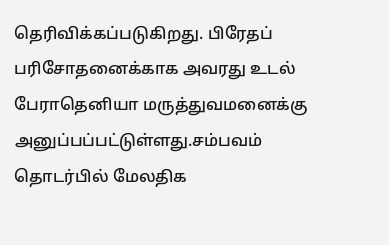தெரிவிக்கப்படுகிறது. பிரேதப்  பரிசோதனைக்காக அவரது உடல் பேராதெனியா மருத்துவமனைக்கு அனுப்பப்பட்டுள்ளது.சம்பவம் தொடர்பில் மேலதிக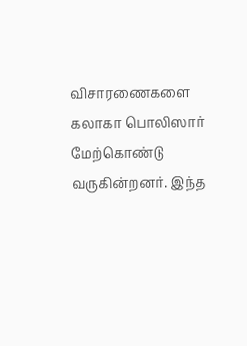விசாரணைகளை கலாகா பொலிஸார் மேற்கொண்டு வருகின்றனர். இந்த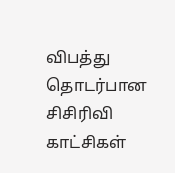விபத்து தொடர்பான சிசிரிவி காட்சிகள்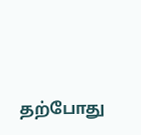தற்போது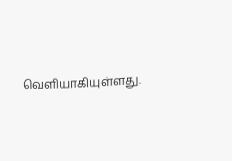வெளியாகியுள்ளது.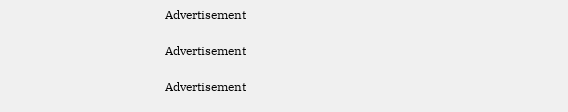Advertisement

Advertisement

Advertisement